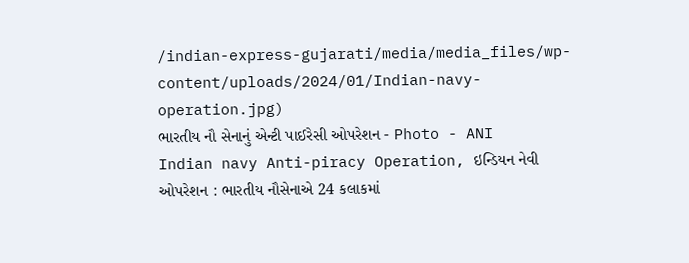/indian-express-gujarati/media/media_files/wp-content/uploads/2024/01/Indian-navy-operation.jpg)
ભારતીય નૌ સેનાનું એન્ટી પાઈરેસી ઓપરેશન - Photo - ANI
Indian navy Anti-piracy Operation, ઇન્ડિયન નેવી ઓપરેશન : ભારતીય નૌસેનાએ 24 કલાકમાં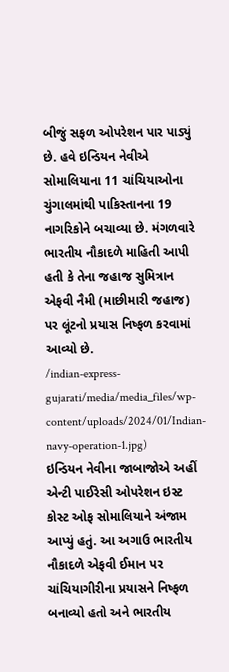બીજું સફળ ઓપરેશન પાર પાડ્યું છે. હવે ઇન્ડિયન નેવીએ સોમાલિયાના 11 ચાંચિયાઓના ચુંગાલમાંથી પાકિસ્તાનના 19 નાગરિકોને બચાવ્યા છે. મંગળવારે ભારતીય નૌકાદળે માહિતી આપી હતી કે તેના જહાજ સુમિત્રાન એફવી નૈમી (માછીમારી જહાજ) પર લૂંટનો પ્રયાસ નિષ્ફળ કરવામાં આવ્યો છે.
/indian-express-gujarati/media/media_files/wp-content/uploads/2024/01/Indian-navy-operation-1.jpg)
ઇન્ડિયન નેવીના જાબાજોએ અહીં એન્ટી પાઈરેસી ઓપરેશન ઇસ્ટ કોસ્ટ ઓફ સોમાલિયાને અંજામ આપ્યું હતું. આ અગાઉ ભારતીય નૌકાદળે એફવી ઈમાન પર ચાંચિયાગીરીના પ્રયાસને નિષ્ફળ બનાવ્યો હતો અને ભારતીય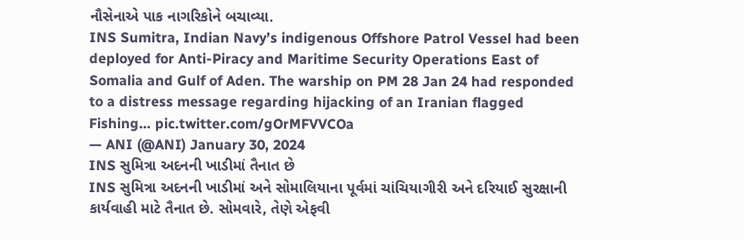નૌસેનાએ પાક નાગરિકોને બચાવ્યા.
INS Sumitra, Indian Navy’s indigenous Offshore Patrol Vessel had been deployed for Anti-Piracy and Maritime Security Operations East of Somalia and Gulf of Aden. The warship on PM 28 Jan 24 had responded to a distress message regarding hijacking of an Iranian flagged Fishing… pic.twitter.com/gOrMFVVCOa
— ANI (@ANI) January 30, 2024
INS સુમિત્રા અદનની ખાડીમાં તૈનાત છે
INS સુમિત્રા અદનની ખાડીમાં અને સોમાલિયાના પૂર્વમાં ચાંચિયાગીરી અને દરિયાઈ સુરક્ષાની કાર્યવાહી માટે તૈનાત છે. સોમવારે, તેણે એફવી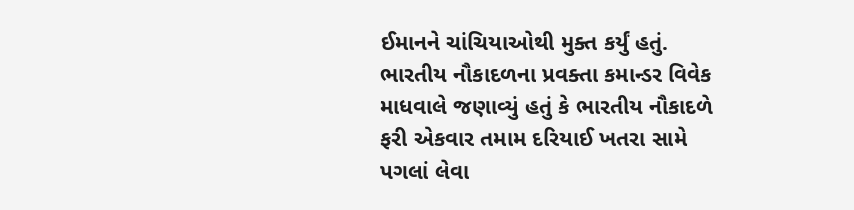ઈમાનને ચાંચિયાઓથી મુક્ત કર્યું હતું. ભારતીય નૌકાદળના પ્રવક્તા કમાન્ડર વિવેક માધવાલે જણાવ્યું હતું કે ભારતીય નૌકાદળે ફરી એકવાર તમામ દરિયાઈ ખતરા સામે પગલાં લેવા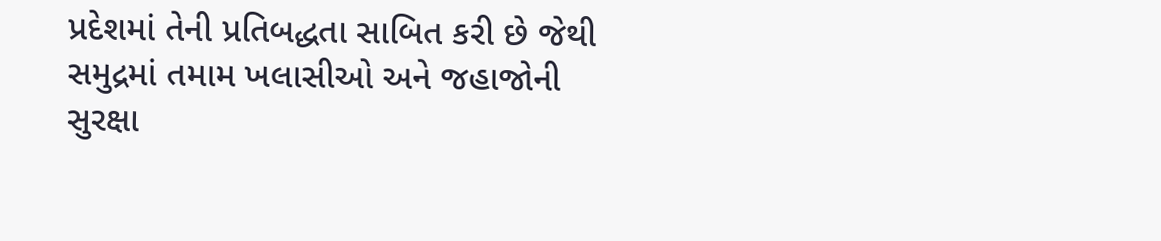પ્રદેશમાં તેની પ્રતિબદ્ધતા સાબિત કરી છે જેથી સમુદ્રમાં તમામ ખલાસીઓ અને જહાજોની સુરક્ષા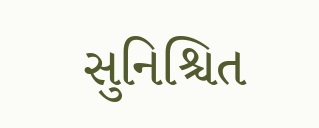સુનિશ્ચિત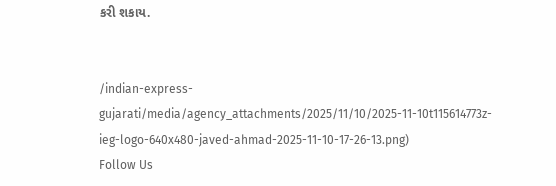કરી શકાય.


/indian-express-gujarati/media/agency_attachments/2025/11/10/2025-11-10t115614773z-ieg-logo-640x480-javed-ahmad-2025-11-10-17-26-13.png)
Follow Us